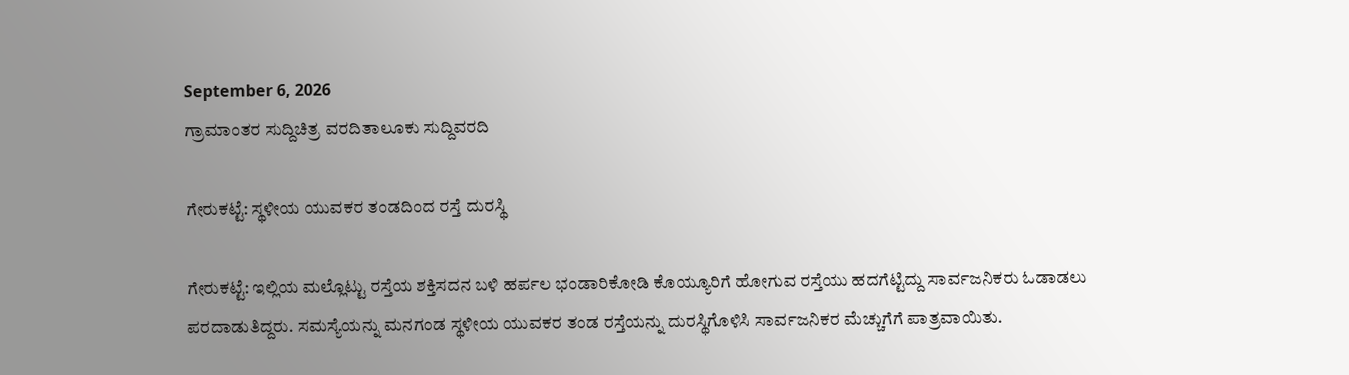September 6, 2026
ಗ್ರಾಮಾಂತರ ಸುದ್ದಿಚಿತ್ರ ವರದಿತಾಲೂಕು ಸುದ್ದಿವರದಿ

ಗೇರುಕಟ್ಟೆ: ಸ್ಥಳೀಯ ಯುವಕರ ತಂಡದಿಂದ ರಸ್ತೆ ದುರಸ್ಥಿ

ಗೇರುಕಟ್ಟೆ: ಇಲ್ಲಿಯ ಮಲ್ಲೊಟ್ಟು ರಸ್ತೆಯ ಶಕ್ತಿಸದನ ಬಳಿ ಹರ್ಪಲ ಭಂಡಾರಿಕೋಡಿ ಕೊಯ್ಯೂರಿಗೆ ಹೋಗುವ ರಸ್ತೆಯು ಹದಗೆಟ್ಟಿದ್ದು ಸಾರ್ವಜನಿಕರು ಓಡಾಡಲು ಪರದಾಡುತಿದ್ದರು. ಸಮಸ್ಯೆಯನ್ನು ಮನಗಂಡ ಸ್ಥಳೀಯ ಯುವಕರ ತಂಡ ರಸ್ತೆಯನ್ನು ದುರಸ್ಥಿಗೊಳಿಸಿ ಸಾರ್ವಜನಿಕರ ಮೆಚ್ಚುಗೆಗೆ ಪಾತ್ರವಾಯಿತು.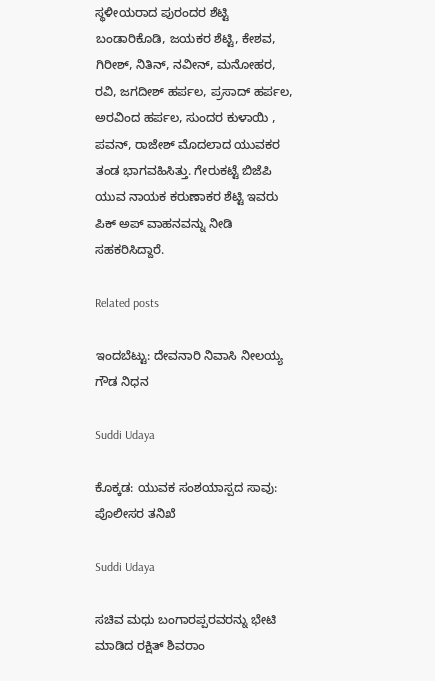ಸ್ಥಳೀಯರಾದ ಪುರಂದರ ಶೆಟ್ಟಿ ಬಂಡಾರಿಕೊಡಿ, ಜಯಕರ ಶೆಟ್ಟಿ, ಕೇಶವ, ಗಿರೀಶ್, ನಿತಿನ್, ನವೀನ್, ಮನೋಹರ, ರವಿ, ಜಗದೀಶ್ ಹರ್ಪಲ, ಪ್ರಸಾದ್ ಹರ್ಪಲ, ಅರವಿಂದ ಹರ್ಪಲ, ಸುಂದರ ಕುಳಾಯಿ , ಪವನ್, ರಾಜೇಶ್ ಮೊದಲಾದ ಯುವಕರ ತಂಡ ಭಾಗವಹಿಸಿತ್ತು. ಗೇರುಕಟ್ಟೆ ಬಿಜೆಪಿ ಯುವ ನಾಯಕ ಕರುಣಾಕರ ಶೆಟ್ಟಿ ಇವರು ಪಿಕ್ ಅಪ್ ವಾಹನವನ್ನು ನೀಡಿ ಸಹಕರಿಸಿದ್ದಾರೆ.

Related posts

ಇಂದಬೆಟ್ಟು: ದೇವನಾರಿ ನಿವಾಸಿ ನೀಲಯ್ಯ ಗೌಡ ನಿಧನ

Suddi Udaya

ಕೊಕ್ಕಡ: ಯುವಕ ಸಂಶಯಾಸ್ಪದ ಸಾವು: ಪೊಲೀಸರ ತನಿಖೆ

Suddi Udaya

ಸಚಿವ ಮಧು ಬಂಗಾರಪ್ಪರವರನ್ನು ಭೇಟಿ ಮಾಡಿದ ರಕ್ಷಿತ್ ಶಿವರಾಂ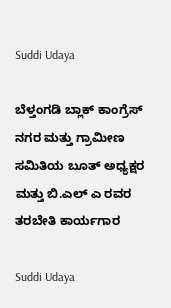Suddi Udaya

ಬೆಳ್ತಂಗಡಿ ಬ್ಲಾಕ್ ಕಾಂಗ್ರೆಸ್ ನಗರ ಮತ್ತು ಗ್ರಾಮೀಣ ಸಮಿತಿಯ ಬೂತ್ ಅಧ್ಯಕ್ಷರ ಮತ್ತು ಬಿ.ಎಲ್ ಎ ರವರ ತರಬೇತಿ ಕಾರ್ಯಗಾರ

Suddi Udaya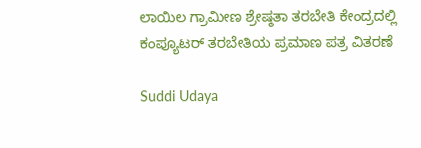ಲಾಯಿಲ ಗ್ರಾಮೀಣ ಶ್ರೇಷ್ಠತಾ ತರಬೇತಿ ಕೇಂದ್ರದಲ್ಲಿ ಕಂಪ್ಯೂಟ‌ರ್ ತರಬೇತಿಯ ಪ್ರಮಾಣ ಪತ್ರ ವಿತರಣೆ

Suddi Udaya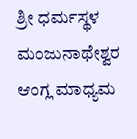ಶ್ರೀ ಧರ್ಮಸ್ಥಳ ಮಂಜುನಾಥೇಶ್ವರ ಆಂಗ್ಲ ಮಾಧ್ಯಮ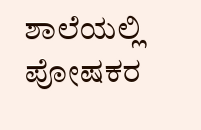ಶಾಲೆಯಲ್ಲಿ ಪೋಷಕರ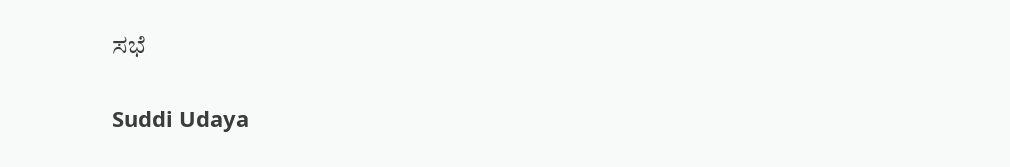ಸಭೆ

Suddi Udaya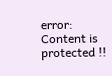error: Content is protected !!